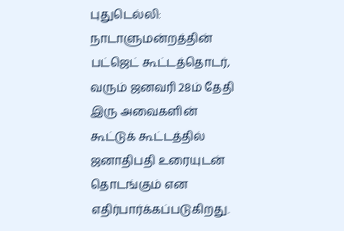புதுடெல்லி: நாடாளுமன்றத்தின் பட்ஜெட் கூட்டத்தொடர், வரும் ஜனவரி 28ம் தேதி இரு அவைகளின் கூட்டுக் கூட்டத்தில் ஜனாதிபதி உரையுடன் தொடங்கும் என எதிர்பார்க்கப்படுகிறது.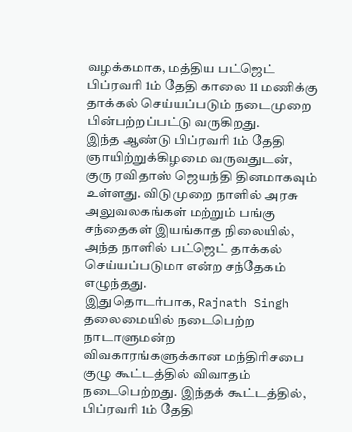வழக்கமாக, மத்திய பட்ஜெட் பிப்ரவரி 1ம் தேதி காலை 11 மணிக்கு தாக்கல் செய்யப்படும் நடைமுறை பின்பற்றப்பட்டு வருகிறது.
இந்த ஆண்டு பிப்ரவரி 1ம் தேதி ஞாயிற்றுக்கிழமை வருவதுடன், குரு ரவிதாஸ் ஜெயந்தி தினமாகவும் உள்ளது. விடுமுறை நாளில் அரசு அலுவலகங்கள் மற்றும் பங்கு சந்தைகள் இயங்காத நிலையில், அந்த நாளில் பட்ஜெட் தாக்கல் செய்யப்படுமா என்ற சந்தேகம் எழுந்தது.
இதுதொடர்பாக, Rajnath Singh தலைமையில் நடைபெற்ற நாடாளுமன்ற விவகாரங்களுக்கான மந்திரிசபை குழு கூட்டத்தில் விவாதம் நடைபெற்றது. இந்தக் கூட்டத்தில், பிப்ரவரி 1ம் தேதி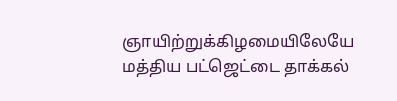ஞாயிற்றுக்கிழமையிலேயே மத்திய பட்ஜெட்டை தாக்கல்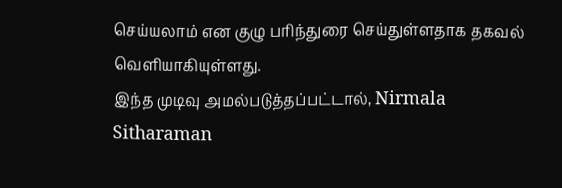செய்யலாம் என குழு பரிந்துரை செய்துள்ளதாக தகவல் வெளியாகியுள்ளது.
இந்த முடிவு அமல்படுத்தப்பட்டால், Nirmala Sitharaman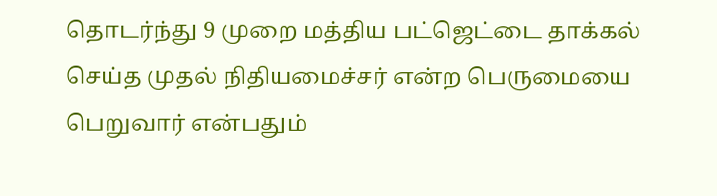தொடர்ந்து 9 முறை மத்திய பட்ஜெட்டை தாக்கல் செய்த முதல் நிதியமைச்சர் என்ற பெருமையை பெறுவார் என்பதும்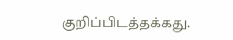குறிப்பிடத்தக்கது.